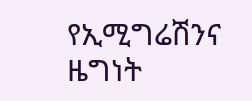የኢሚግሬሽንና ዜግነት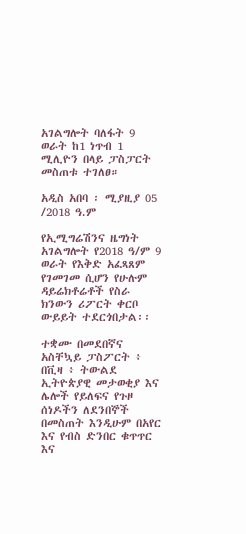አገልግሎት ባለፋት 9 ወራት ከ1 ነጥብ 1 ሚሊዮን በላይ ፓስፓርት መስጠቱ ተገለፀ።

አዲስ አበባ ፡ ሚያዚያ 05 /2018 ዓ.ም

የኢሚግሬሽንና ዜግነት አገልግሎት የ2018 ዓ/ም 9 ወራት የእቅድ አፈጻጸም የገመገመ ሲሆን የሁሉም ዳይሬክቶሬቶች የስራ ክንውን ሪፖርት ቀርቦ ውይይት ተደርጎበታል፡፡

ተቋሙ በመደበኛና አስቸኳይ ፓስፖርት ፥ በቪዛ ፥ ትውልደ ኢትዮጵያዊ መታወቂያ እና ሌሎች የይለፍና የጉዞ ሰነዶችን ለደንበኞች በመስጠት እንዲሁም በአየር እና የብስ ድንበር ቁጥጥር እና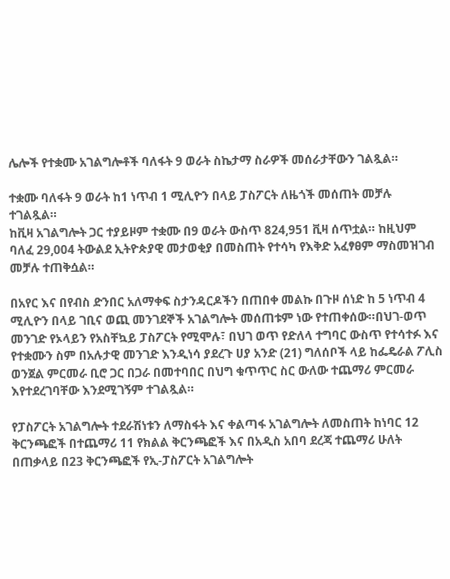ሌሎች የተቋሙ አገልግሎቶች ባለፋት 9 ወራት ስኬታማ ስራዎች መሰራታቸውን ገልጿል።

ተቋሙ ባለፋት 9 ወራት ከ1 ነጥብ 1 ሚሊዮን በላይ ፓስፖርት ለዜጎች መሰጠት መቻሉ ተገልጿል።
ከቪዛ አገልግሎት ጋር ተያይዞም ተቋሙ በ9 ወራት ውስጥ 824,951 ቪዛ ሰጥቷል። ከዚህም ባለፈ 29,004 ትውልደ ኢትዮጵያዊ መታወቂያ በመስጠት የተሳካ የእቅድ አፈፃፀም ማስመዝገብ መቻሉ ተጠቅሷል።

በአየር እና በየብስ ድንበር አለማቀፍ ስታንዳርዶችን በጠበቀ መልኩ በጉዞ ሰነድ ከ 5 ነጥብ 4 ሚሊዮን በላይ ገቢና ወጪ መንገደኞች አገልግሎት መሰጠቱም ነው የተጠቀሰው።በህገ-ወጥ መንገድ የኦላይን የአስቸኳይ ፓስፖርት የሚሞሉ፣ በህገ ወጥ የድለላ ተግባር ውስጥ የተሳተፉ እና የተቋሙን ስም በአሉታዊ መንገድ እንዲነሳ ያደረጉ ሀያ አንድ (21) ግለሰቦች ላይ ከፌዴራል ፖሊስ ወንጀል ምርመራ ቢሮ ጋር በጋራ በመተባበር በህግ ቁጥጥር ስር ውለው ተጨማሪ ምርመራ እየተደረገባቸው እንደሚገኝም ተገልጿል።

የፓስፖርት አገልግሎት ተደራሽነቱን ለማስፋት እና ቀልጣፋ አገልግሎት ለመስጠት ከነባር 12 ቅርንጫፎች በተጨማሪ 11 የክልል ቅርንጫፎች እና በአዲስ አበባ ደረጃ ተጨማሪ ሁለት በጠቃላይ በ23 ቅርንጫፎች የኢ-ፓስፖርት አገልግሎት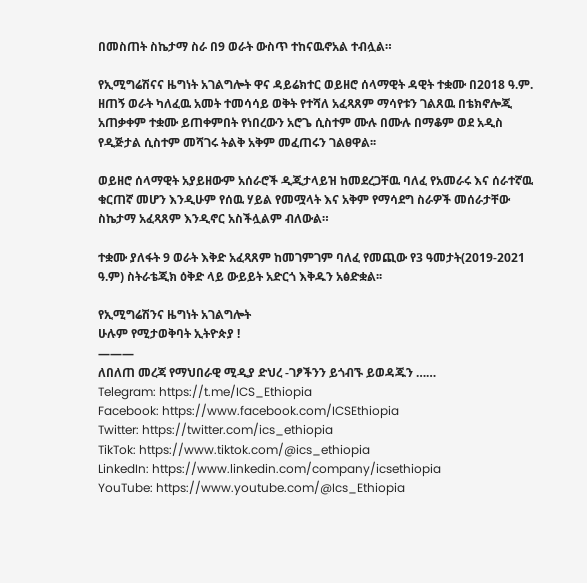በመስጠት ስኬታማ ስራ በ9 ወራት ውስጥ ተከናዉኖአል ተብሏል።

የኢሚግሬሽናና ዜግነት አገልግሎት ዋና ዳይሬክተር ወይዘሮ ሰላማዊት ዳዊት ተቋሙ በ2018 ዓ.ም. ዘጠኝ ወራት ካለፈዉ አመት ተመሳሳይ ወቅት የተሻለ አፈጻጸም ማሳየቱን ገልጸዉ በቴክኖሎጂ አጠቃቀም ተቋሙ ይጠቀምበት የነበረውን አሮጌ ሲስተም ሙሉ በሙሉ በማቆም ወደ አዲስ የዲጅታል ሲስተም መሻገሩ ትልቅ አቅም መፈጠሩን ገልፀዋል፡፡

ወይዘሮ ሰላማዊት አያይዘውም አሰራሮች ዲጂታላይዝ ከመደረጋቸዉ ባለፈ የአመራሩ እና ሰራተኛዉ ቁርጠኛ መሆን እንዲሁም የሰዉ ሃይል የመሟላት እና አቅም የማሳደግ ስራዎች መሰራታቸው ስኬታማ አፈጻጸም እንዲኖር አስችሏልም ብለውል።

ተቋሙ ያለፋት 9 ወራት እቅድ አፈጻጸም ከመገምገም ባለፈ የመጪው የ3 ዓመታት(2019-2021 ዓ.ም) ስትራቴጂክ ዕቅድ ላይ ውይይት አድርጎ እቅዱን አፅድቋል፡፡

የኢሚግሬሽንና ዜግነት አገልግሎት
ሁሉም የሚታወቅባት ኢትዮጵያ !
———
ለበለጠ መረጃ የማህበራዊ ሚዲያ ድህረ -ገፆችንን ይጎብኙ ይወዳጁን ……
Telegram: https://t.me/ICS_Ethiopia
Facebook: https://www.facebook.com/ICSEthiopia
Twitter: https://twitter.com/ics_ethiopia
TikTok: https://www.tiktok.com/@ics_ethiopia
LinkedIn: https://www.linkedin.com/company/icsethiopia
YouTube: https://www.youtube.com/@Ics_Ethiopia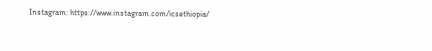Instagram: https://www.instagram.com/icsethiopia/